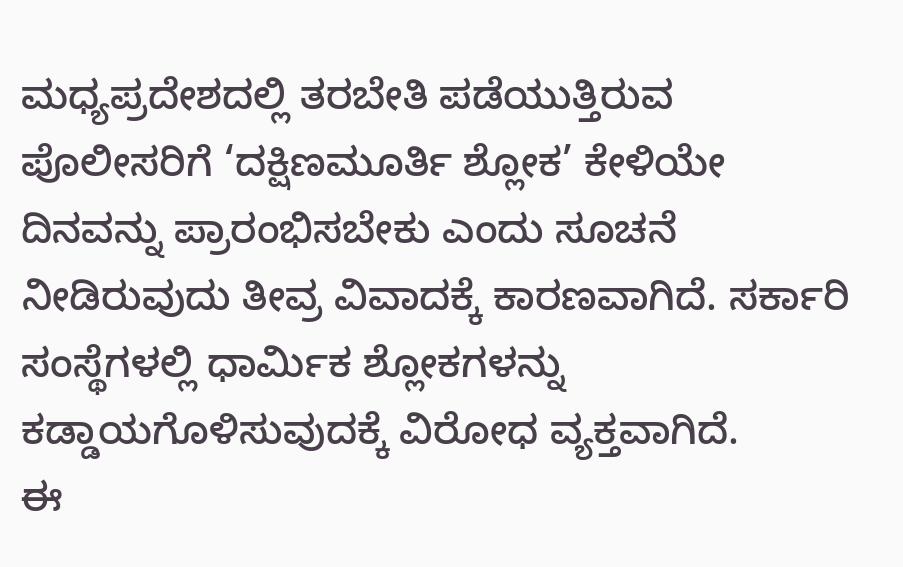ಮಧ್ಯಪ್ರದೇಶದಲ್ಲಿ ತರಬೇತಿ ಪಡೆಯುತ್ತಿರುವ ಪೊಲೀಸರಿಗೆ ‘ದಕ್ಷಿಣಮೂರ್ತಿ ಶ್ಲೋಕ’ ಕೇಳಿಯೇ ದಿನವನ್ನು ಪ್ರಾರಂಭಿಸಬೇಕು ಎಂದು ಸೂಚನೆ ನೀಡಿರುವುದು ತೀವ್ರ ವಿವಾದಕ್ಕೆ ಕಾರಣವಾಗಿದೆ. ಸರ್ಕಾರಿ ಸಂಸ್ಥೆಗಳಲ್ಲಿ ಧಾರ್ಮಿಕ ಶ್ಲೋಕಗಳನ್ನು ಕಡ್ಡಾಯಗೊಳಿಸುವುದಕ್ಕೆ ವಿರೋಧ ವ್ಯಕ್ತವಾಗಿದೆ.
ಈ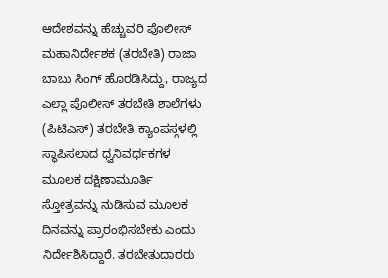ಆದೇಶವನ್ನು ಹೆಚ್ಚುವರಿ ಪೊಲೀಸ್ ಮಹಾನಿರ್ದೇಶಕ (ತರಬೇತಿ) ರಾಜಾ ಬಾಬು ಸಿಂಗ್ ಹೊರಡಿಸಿದ್ದು, ರಾಜ್ಯದ ಎಲ್ಲಾ ಪೊಲೀಸ್ ತರಬೇತಿ ಶಾಲೆಗಳು (ಪಿಟಿಎಸ್) ತರಬೇತಿ ಕ್ಯಾಂಪಸ್ಗಳಲ್ಲಿ ಸ್ಥಾಪಿಸಲಾದ ಧ್ವನಿವರ್ಧಕಗಳ ಮೂಲಕ ದಕ್ಷಿಣಾಮೂರ್ತಿ ಸ್ತೋತ್ರವನ್ನು ನುಡಿಸುವ ಮೂಲಕ ದಿನವನ್ನು ಪ್ರಾರಂಭಿಸಬೇಕು ಎಂದು ನಿರ್ದೇಶಿಸಿದ್ದಾರೆ. ತರಬೇತುದಾರರು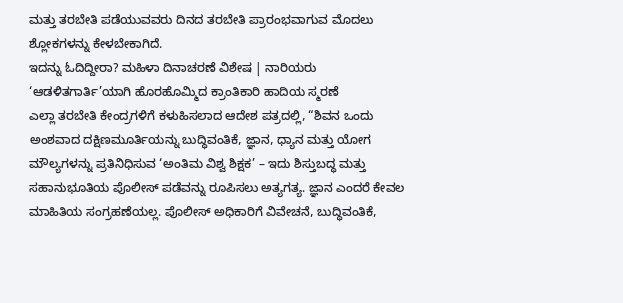ಮತ್ತು ತರಬೇತಿ ಪಡೆಯುವವರು ದಿನದ ತರಬೇತಿ ಪ್ರಾರಂಭವಾಗುವ ಮೊದಲು ಶ್ಲೋಕಗಳನ್ನು ಕೇಳಬೇಕಾಗಿದೆ.
ಇದನ್ನು ಓದಿದ್ದೀರಾ? ಮಹಿಳಾ ದಿನಾಚರಣೆ ವಿಶೇಷ | ನಾರಿಯರು ‘ಆಡಳಿತಗಾರ್ತಿ’ಯಾಗಿ ಹೊರಹೊಮ್ಮಿದ ಕ್ರಾಂತಿಕಾರಿ ಹಾದಿಯ ಸ್ಮರಣೆ
ಎಲ್ಲಾ ತರಬೇತಿ ಕೇಂದ್ರಗಳಿಗೆ ಕಳುಹಿಸಲಾದ ಆದೇಶ ಪತ್ರದಲ್ಲಿ, “ಶಿವನ ಒಂದು ಅಂಶವಾದ ದಕ್ಷಿಣಮೂರ್ತಿಯನ್ನು ಬುದ್ಧಿವಂತಿಕೆ, ಜ್ಞಾನ, ಧ್ಯಾನ ಮತ್ತು ಯೋಗ ಮೌಲ್ಯಗಳನ್ನು ಪ್ರತಿನಿಧಿಸುವ ‘ಅಂತಿಮ ವಿಶ್ವ ಶಿಕ್ಷಕ’ – ಇದು ಶಿಸ್ತುಬದ್ಧ ಮತ್ತು ಸಹಾನುಭೂತಿಯ ಪೊಲೀಸ್ ಪಡೆವನ್ನು ರೂಪಿಸಲು ಅತ್ಯಗತ್ಯ. ಜ್ಞಾನ ಎಂದರೆ ಕೇವಲ ಮಾಹಿತಿಯ ಸಂಗ್ರಹಣೆಯಲ್ಲ. ಪೊಲೀಸ್ ಅಧಿಕಾರಿಗೆ ವಿವೇಚನೆ, ಬುದ್ಧಿವಂತಿಕೆ,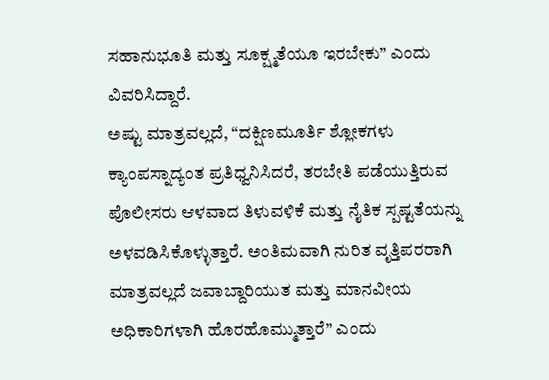ಸಹಾನುಭೂತಿ ಮತ್ತು ಸೂಕ್ಷ್ಮತೆಯೂ ಇರಬೇಕು” ಎಂದು ವಿವರಿಸಿದ್ದಾರೆ.
ಅಷ್ಟು ಮಾತ್ರವಲ್ಲದೆ, “ದಕ್ಷಿಣಮೂರ್ತಿ ಶ್ಲೋಕಗಳು ಕ್ಯಾಂಪಸ್ನಾದ್ಯಂತ ಪ್ರತಿಧ್ವನಿಸಿದರೆ, ತರಬೇತಿ ಪಡೆಯುತ್ತಿರುವ ಪೊಲೀಸರು ಆಳವಾದ ತಿಳುವಳಿಕೆ ಮತ್ತು ನೈತಿಕ ಸ್ಪಷ್ಟತೆಯನ್ನು ಅಳವಡಿಸಿಕೊಳ್ಳುತ್ತಾರೆ. ಅಂತಿಮವಾಗಿ ನುರಿತ ವೃತ್ತಿಪರರಾಗಿ ಮಾತ್ರವಲ್ಲದೆ ಜವಾಬ್ದಾರಿಯುತ ಮತ್ತು ಮಾನವೀಯ ಅಧಿಕಾರಿಗಳಾಗಿ ಹೊರಹೊಮ್ಮುತ್ತಾರೆ” ಎಂದು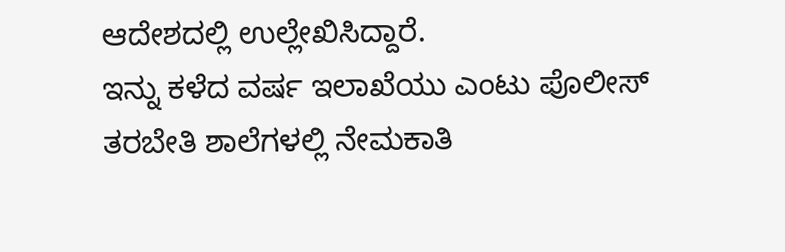ಆದೇಶದಲ್ಲಿ ಉಲ್ಲೇಖಿಸಿದ್ದಾರೆ.
ಇನ್ನು ಕಳೆದ ವರ್ಷ ಇಲಾಖೆಯು ಎಂಟು ಪೊಲೀಸ್ ತರಬೇತಿ ಶಾಲೆಗಳಲ್ಲಿ ನೇಮಕಾತಿ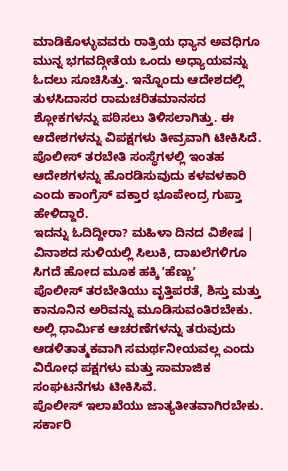ಮಾಡಿಕೊಳ್ಳುವವರು ರಾತ್ರಿಯ ಧ್ಯಾನ ಅವಧಿಗೂ ಮುನ್ನ ಭಗವದ್ಗೀತೆಯ ಒಂದು ಅಧ್ಯಾಯವನ್ನು ಓದಲು ಸೂಚಿಸಿತ್ತು. ಇನ್ನೊಂದು ಆದೇಶದಲ್ಲಿ ತುಳಸಿದಾಸರ ರಾಮಚರಿತಮಾನಸದ ಶ್ಲೋಕಗಳನ್ನು ಪಠಿಸಲು ತಿಳಿಸಲಾಗಿತ್ತು. ಈ ಆದೇಶಗಳನ್ನು ವಿಪಕ್ಷಗಳು ತೀವ್ರವಾಗಿ ಟೀಕಿಸಿದೆ. ಪೊಲೀಸ್ ತರಬೇತಿ ಸಂಸ್ಥೆಗಳಲ್ಲಿ ಇಂತಹ ಆದೇಶಗಳನ್ನು ಹೊರಡಿಸುವುದು ಕಳವಳಕಾರಿ ಎಂದು ಕಾಂಗ್ರೆಸ್ ವಕ್ತಾರ ಭೂಪೇಂದ್ರ ಗುಪ್ತಾ ಹೇಳಿದ್ದಾರೆ.
ಇದನ್ನು ಓದಿದ್ದೀರಾ? ಮಹಿಳಾ ದಿನದ ವಿಶೇಷ | ವಿನಾಶದ ಸುಳಿಯಲ್ಲಿ ಸಿಲುಕಿ, ದಾಖಲೆಗಳಿಗೂ ಸಿಗದೆ ಹೋದ ಮೂಕ ಹಕ್ಕಿ ʼಹೆಣ್ಣುʼ
ಪೊಲೀಸ್ ತರಬೇತಿಯು ವೃತ್ತಿಪರತೆ, ಶಿಸ್ತು ಮತ್ತು ಕಾನೂನಿನ ಅರಿವನ್ನು ಮೂಡಿಸುವಂತಿರಬೇಕು. ಅಲ್ಲಿ ಧಾರ್ಮಿಕ ಆಚರಣೆಗಳನ್ನು ತರುವುದು ಆಡಳಿತಾತ್ಮಕವಾಗಿ ಸಮರ್ಥನೀಯವಲ್ಲ ಎಂದು ವಿರೋಧ ಪಕ್ಷಗಳು ಮತ್ತು ಸಾಮಾಜಿಕ ಸಂಘಟನೆಗಳು ಟೀಕಿಸಿವೆ.
ಪೊಲೀಸ್ ಇಲಾಖೆಯು ಜಾತ್ಯತೀತವಾಗಿರಬೇಕು. ಸರ್ಕಾರಿ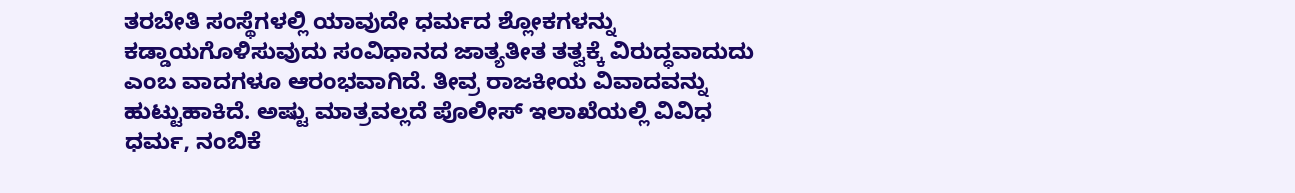ತರಬೇತಿ ಸಂಸ್ಥೆಗಳಲ್ಲಿ ಯಾವುದೇ ಧರ್ಮದ ಶ್ಲೋಕಗಳನ್ನು ಕಡ್ಡಾಯಗೊಳಿಸುವುದು ಸಂವಿಧಾನದ ಜಾತ್ಯತೀತ ತತ್ವಕ್ಕೆ ವಿರುದ್ಧವಾದುದು ಎಂಬ ವಾದಗಳೂ ಆರಂಭವಾಗಿದೆ. ತೀವ್ರ ರಾಜಕೀಯ ವಿವಾದವನ್ನು ಹುಟ್ಟುಹಾಕಿದೆ. ಅಷ್ಟು ಮಾತ್ರವಲ್ಲದೆ ಪೊಲೀಸ್ ಇಲಾಖೆಯಲ್ಲಿ ವಿವಿಧ ಧರ್ಮ, ನಂಬಿಕೆ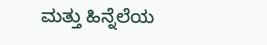ಮತ್ತು ಹಿನ್ನೆಲೆಯ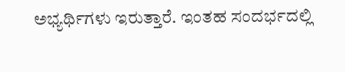ಅಭ್ಯರ್ಥಿಗಳು ಇರುತ್ತಾರೆ. ಇಂತಹ ಸಂದರ್ಭದಲ್ಲಿ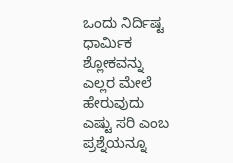ಒಂದು ನಿರ್ದಿಷ್ಟ ಧಾರ್ಮಿಕ ಶ್ಲೋಕವನ್ನು ಎಲ್ಲರ ಮೇಲೆ ಹೇರುವುದು ಎಷ್ಟು ಸರಿ ಎಂಬ ಪ್ರಶ್ನೆಯನ್ನೂ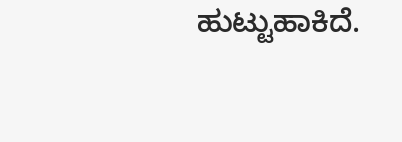ಹುಟ್ಟುಹಾಕಿದೆ.